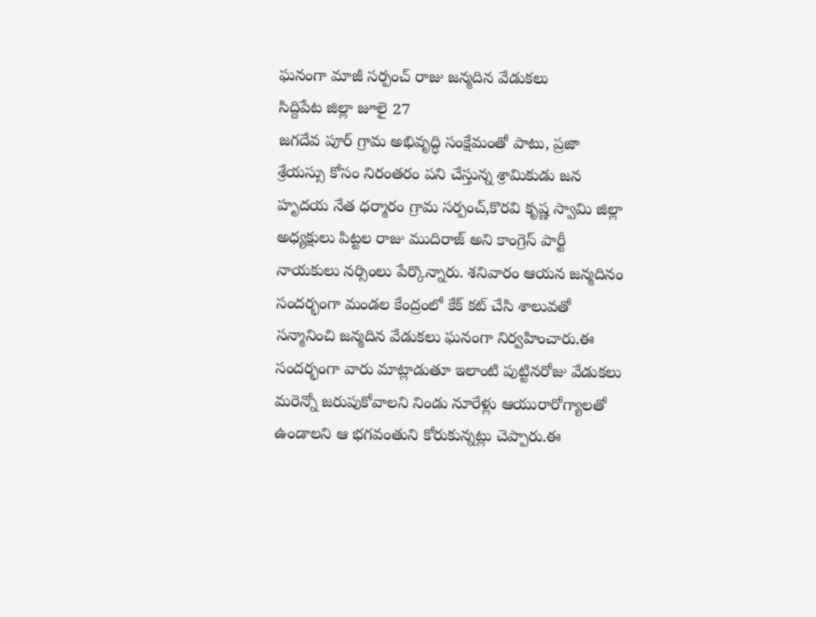ఘనంగా మాజీ సర్పంచ్ రాజు జన్మదిన వేడుకలు
సిద్దిపేట జిల్లా జూలై 27
జగదేవ పూర్ గ్రామ అభివృద్ధి సంక్షేమంతో పాటు, ప్రజా శ్రేయస్సు కోసం నిరంతరం పని చేస్తున్న శ్రామికుడు జన హృదయ నేత ధర్మారం గ్రామ సర్పంచ్,కొరవి కృష్ణ స్వామి జిల్లా అధ్యక్షులు పిట్టల రాజు ముదిరాజ్ అని కాంగ్రెస్ పార్టీ నాయకులు నర్సింలు పేర్కొన్నారు. శనివారం ఆయన జన్మదినం సందర్భంగా మండల కేంద్రంలో కేక్ కట్ చేసి శాలువతో సన్మానించి జన్మదిన వేడుకలు ఘనంగా నిర్వహించారు.ఈ సందర్భంగా వారు మాట్లాడుతూ ఇలాంటి పుట్టినరోజు వేడుకలు మరెన్నో జరుపుకోవాలని నిండు నూరేళ్లు ఆయురారోగ్యాలతో ఉండాలని ఆ భగవంతుని కోరుకున్నట్లు చెప్పారు.ఈ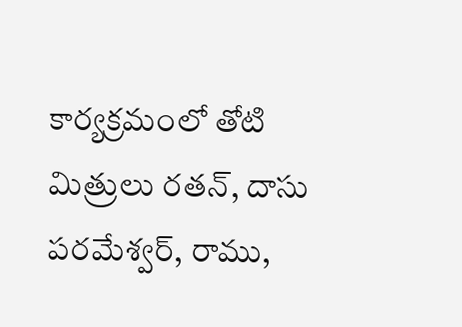కార్యక్రమంలో తోటి మిత్రులు రతన్, దాసు పరమేశ్వర్, రాము,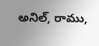అనిల్, రాము,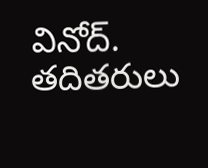వినోద్. తదితరులు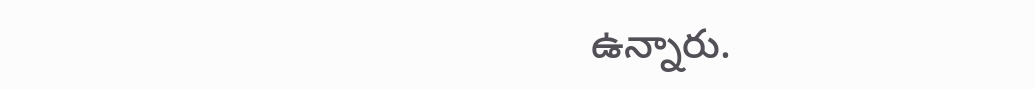ఉన్నారు.